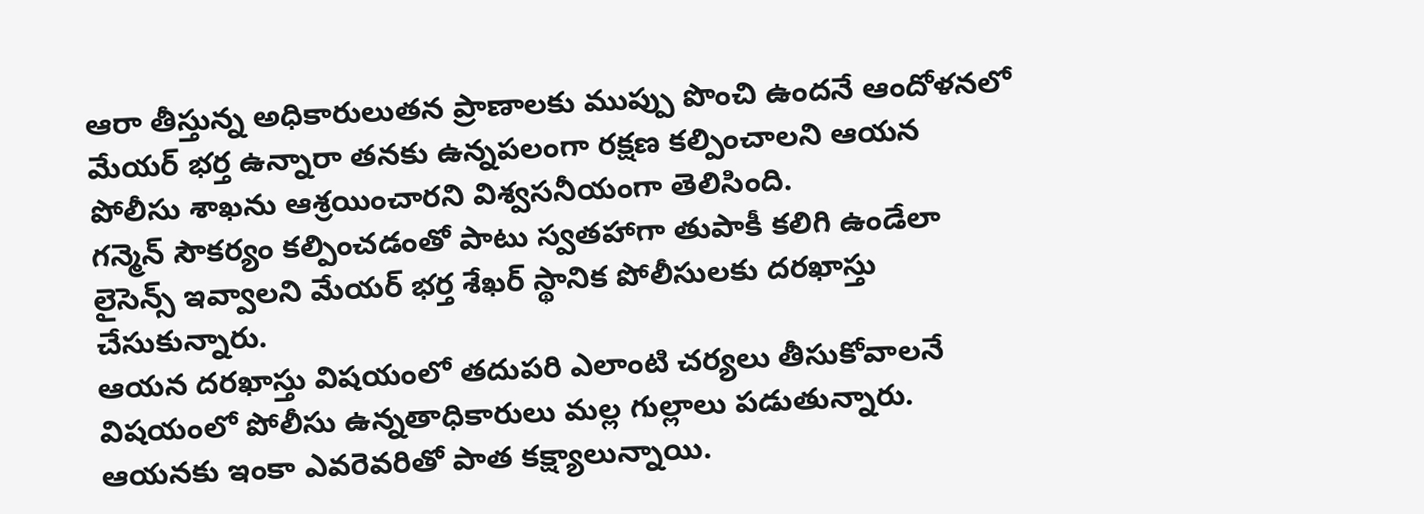ఆరా తీస్తున్న అధికారులుతన ప్రాణాలకు ముప్పు పొంచి ఉందనే ఆందోళనలో మేయర్ భర్త ఉన్నారా తనకు ఉన్నపలంగా రక్షణ కల్పించాలని ఆయన పోలీసు శాఖను ఆశ్రయించారని విశ్వసనీయంగా తెలిసింది.
గన్మెన్ సౌకర్యం కల్పించడంతో పాటు స్వతహాగా తుపాకీ కలిగి ఉండేలా లైసెన్స్ ఇవ్వాలని మేయర్ భర్త శేఖర్ స్థానిక పోలీసులకు దరఖాస్తు చేసుకున్నారు.
ఆయన దరఖాస్తు విషయంలో తదుపరి ఎలాంటి చర్యలు తీసుకోవాలనే విషయంలో పోలీసు ఉన్నతాధికారులు మల్ల గుల్లాలు పడుతున్నారు. ఆయనకు ఇంకా ఎవరెవరితో పాత కక్ష్యాలున్నాయి.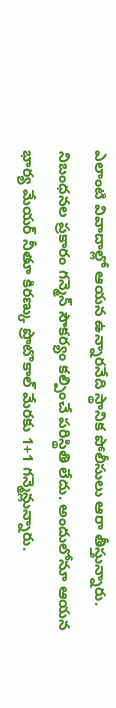ఎలాంటి వివాదాల్లో ఆయన ఉన్నారనేది స్థానిక పోలీసులు ఆరా తీస్తున్నారు.
నిబంధనల ప్రకారం గన్మెన్ సౌకర్యం కల్పించే పరిస్థితి లేదు. అందులోనూ ఆయన భార్య మేయర్ నీతూ కిరణ్కు ప్రొటొకాల్ మేరకు 1+1 గన్మెన్లున్నారు.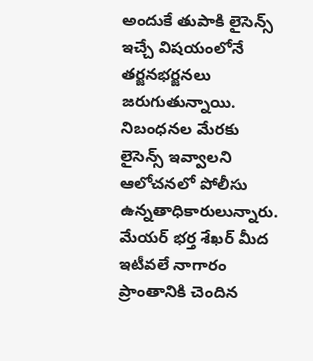అందుకే తుపాకి లైసెన్స్ ఇచ్చే విషయంలోనే తర్జనభర్జనలు జరుగుతున్నాయి.
నిబంధనల మేరకు లైసెన్స్ ఇవ్వాలని ఆలోచనలో పోలీసు ఉన్నతాధికారులున్నారు. మేయర్ భర్త శేఖర్ మీద ఇటీవలే నాగారం ప్రాంతానికి చెందిన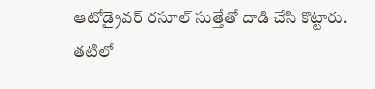ఆటోడ్రైవర్ రసూల్ సుత్తేతో దాడి చేసి కొట్టారు.
తటిలో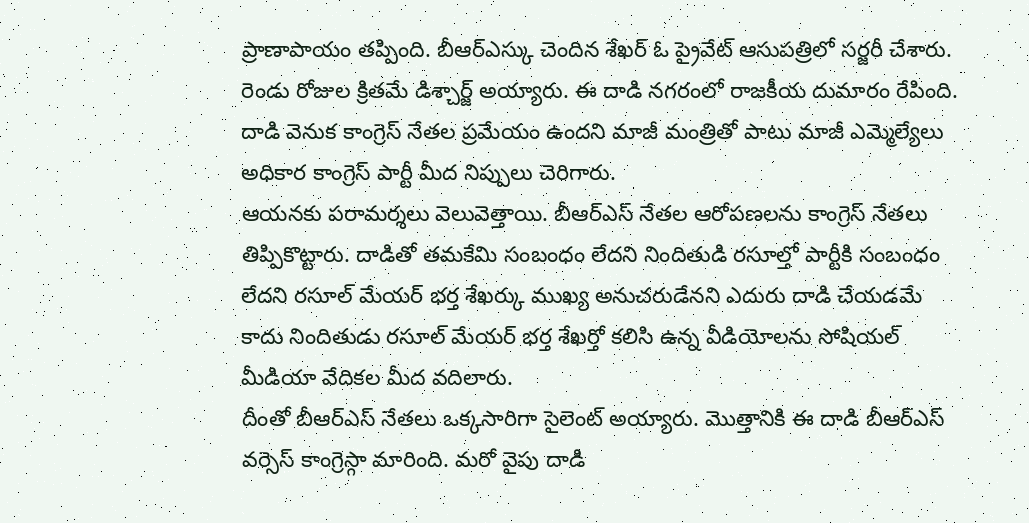ప్రాణాపాయం తప్పింది. బీఆర్ఎస్కు చెందిన శేఖర్ ఓ ప్రైవేట్ ఆసుపత్రిలో సర్జరీ చేశారు. రెండు రోజుల క్రితమే డిశ్చార్జ్ అయ్యారు. ఈ దాడి నగరంలో రాజకీయ దుమారం రేపింది. దాడి వెనుక కాంగ్రెస్ నేతల ప్రమేయం ఉందని మాజీ మంత్రితో పాటు మాజీ ఎమ్మెల్యేలు అధికార కాంగ్రెస్ పార్టీ మీద నిప్పులు చెరిగారు.
ఆయనకు పరామర్శలు వెలువెత్తాయి. బీఆర్ఎస్ నేతల ఆరోపణలను కాంగ్రెస్ నేతలు తిప్పికొట్టారు. దాడితో తమకేమి సంబంధం లేదని నిందితుడి రసూల్తో పార్టీకి సంబంధం లేదని రసూల్ మేయర్ భర్త శేఖర్కు ముఖ్య అనుచరుడేనని ఎదురు దాడి చేయడమే కాదు నిందితుడు రసూల్ మేయర్ భర్త శేఖర్తో కలిసి ఉన్న వీడియోలను సోషియల్ మీడియా వేదికల మీద వదిలారు.
దీంతో బీఆర్ఎస్ నేతలు ఒక్కసారిగా సైలెంట్ అయ్యారు. మొత్తానికి ఈ దాడి బీఆర్ఎస్ వర్సెస్ కాంగ్రెస్గా మారింది. మరో వైపు దాడి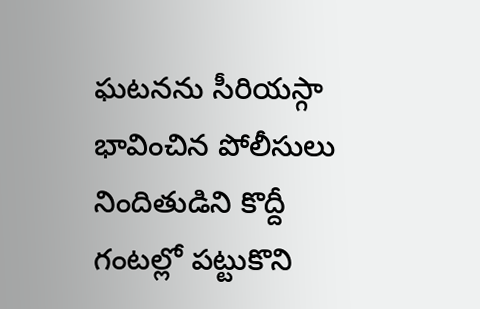ఘటనను సీరియస్గా భావించిన పోలీసులు నిందితుడిని కొద్దీ గంటల్లో పట్టుకొని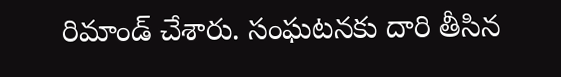రిమాండ్ చేశారు. సంఘటనకు దారి తీసిన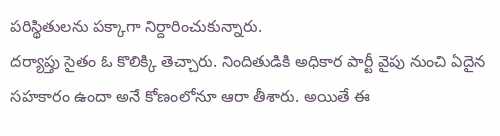పరిస్థితులను పక్కాగా నిర్దారించుకున్నారు.
దర్యాప్తు సైతం ఓ కొలిక్కి తెచ్చారు. నిందితుడికి అధికార పార్టీ వైపు నుంచి ఏదైన సహకారం ఉందా అనే కోణంలోనూ ఆరా తీశారు. అయితే ఈ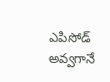ఎపిసోడ్ అవ్వగానే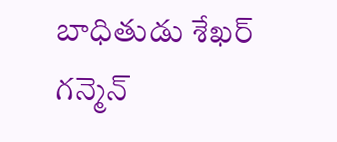బాధితుడు శేఖర్ గన్మెన్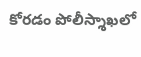కోరడం పోలీస్శాఖలో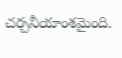చర్చనీయాంశమైంది.